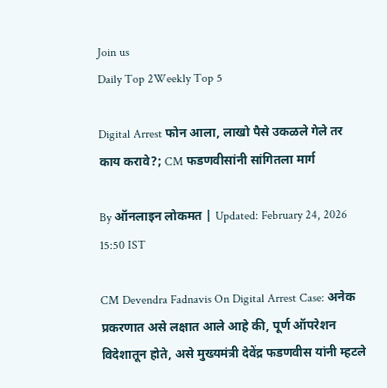Join us
Daily Top 2Weekly Top 5

Digital Arrest फोन आला, लाखो पैसे उकळले गेले तर काय करावे?; CM फडणवीसांनी सांगितला मार्ग

By ऑनलाइन लोकमत | Updated: February 24, 2026 15:50 IST

CM Devendra Fadnavis On Digital Arrest Case: अनेक प्रकरणात असे लक्षात आले आहे की, पूर्ण ऑपरेशन विदेशातून होते, असे मुख्यमंत्री देवेंद्र फडणवीस यांनी म्हटले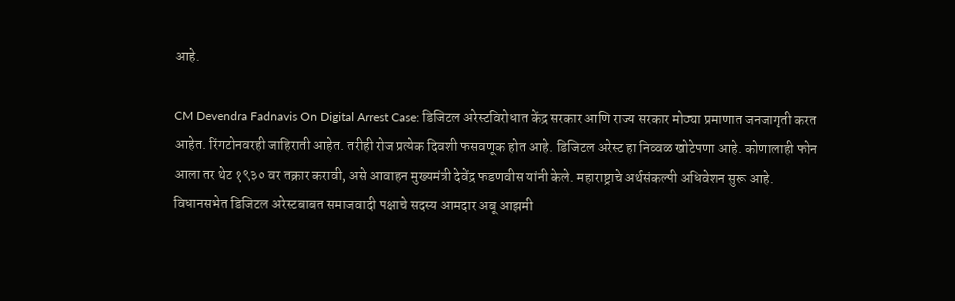आहे.

CM Devendra Fadnavis On Digital Arrest Case: डिजिटल अरेस्टविरोधात केंद्र सरकार आणि राज्य सरकार मोठ्या प्रमाणात जनजागृती करत आहेत. रिंगटोनवरही जाहिराती आहेत. तरीही रोज प्रत्येक दिवशी फसवणूक होत आहे. डिजिटल अरेस्ट हा निव्वळ खोटेपणा आहे. कोणालाही फोन आला तर थेट १९३० वर तक्रार करावी, असे आवाहन मुख्यमंत्री देवेंद्र फडणवीस यांनी केले. महाराष्ट्राचे अर्थसंकल्पी अधिवेशन सुरू आहे. विधानसभेत डिजिटल अरेस्टबाबत समाजवादी पक्षाचे सदस्य आमदार अबू आझमी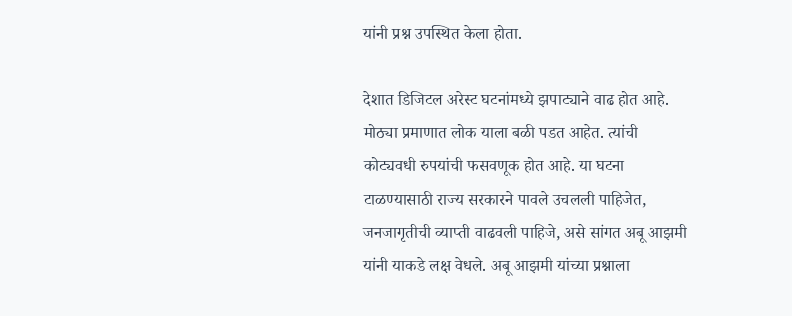यांनी प्रश्न उपस्थित केला होता.

देशात डिजिटल अरेस्ट घटनांमध्ये झपाट्याने वाढ होत आहे. मोठ्या प्रमाणात लोक याला बळी पडत आहेत. त्यांची कोट्यवधी रुपयांची फसवणूक होत आहे. या घटना टाळण्यासाठी राज्य सरकारने पावले उचलली पाहिजेत, जनजागृतीची व्याप्ती वाढवली पाहिजे, असे सांगत अबू आझमी यांनी याकडे लक्ष वेधले. अबू आझमी यांच्या प्रश्नाला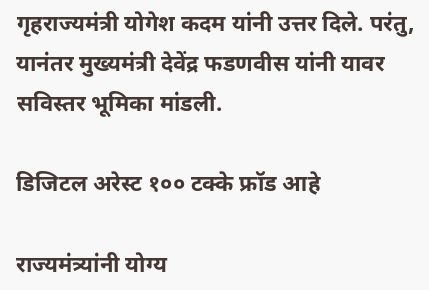गृहराज्यमंत्री योगेश कदम यांनी उत्तर दिले. परंतु, यानंतर मुख्यमंत्री देवेंद्र फडणवीस यांनी यावर सविस्तर भूमिका मांडली.

डिजिटल अरेस्ट १०० टक्के फ्रॉड आहे

राज्यमंत्र्यांनी योग्य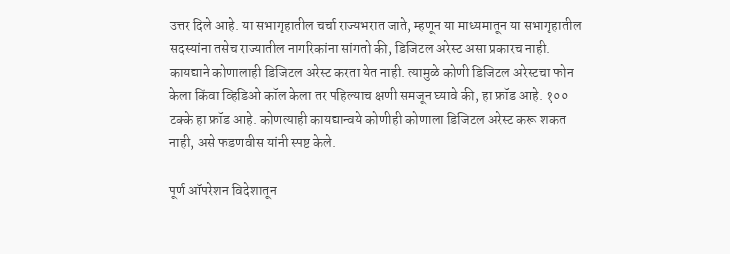उत्तर दिले आहे. या सभागृहातील चर्चा राज्यभरात जाते, म्हणून या माध्यमातून या सभागृहातील सदस्यांना तसेच राज्यातील नागरिकांना सांगतो की, डिजिटल अरेस्ट असा प्रकारच नाही. कायद्याने कोणालाही डिजिटल अरेस्ट करता येत नाही. त्यामुळे कोणी डिजिटल अरेस्टचा फोन केला किंवा व्हिडिओ कॉल केला तर पहिल्याच क्षणी समजून घ्यावे की, हा फ्रॉड आहे. १०० टक्के हा फ्रॉड आहे. कोणत्याही कायद्यान्वये कोणीही कोणाला डिजिटल अरेस्ट करू शकत नाही, असे फडणवीस यांनी स्पष्ट केले.

पूर्ण ऑपरेशन विदेशातून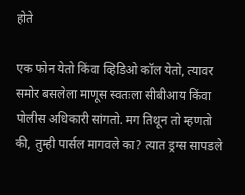होते

एक फोन येतो किंवा व्हिडिओ कॉल येतो, त्यावर समोर बसलेला माणूस स्वतःला सीबीआय किंवा पोलीस अधिकारी सांगतो. मग तिथून तो म्हणतो की, तुम्ही पार्सल मागवले का? त्यात ड्रग्स सापडले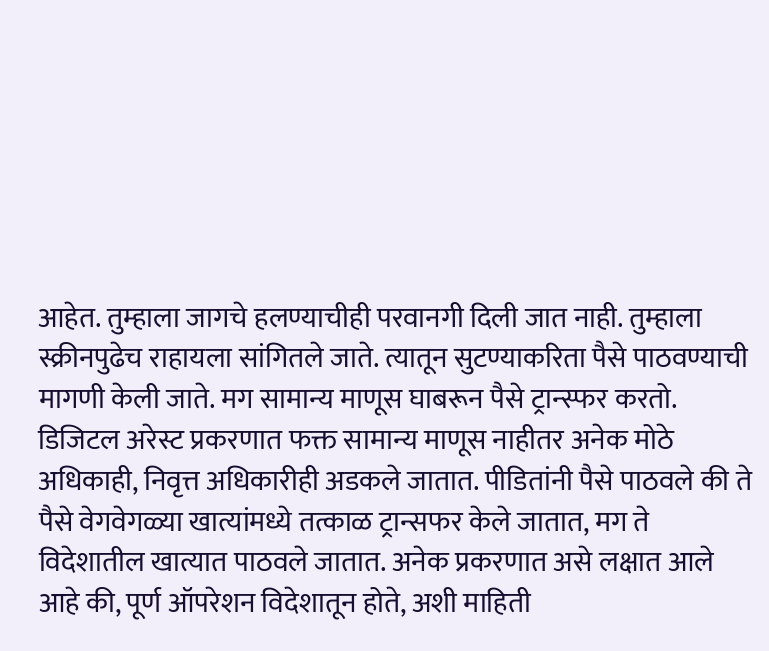आहेत. तुम्हाला जागचे हलण्याचीही परवानगी दिली जात नाही. तुम्हाला स्क्रीनपुढेच राहायला सांगितले जाते. त्यातून सुटण्याकरिता पैसे पाठवण्याची मागणी केली जाते. मग सामान्य माणूस घाबरून पैसे ट्रान्स्फर करतो. डिजिटल अरेस्ट प्रकरणात फक्त सामान्य माणूस नाहीतर अनेक मोठे अधिकाही, निवृत्त अधिकारीही अडकले जातात. पीडितांनी पैसे पाठवले की ते पैसे वेगवेगळ्या खात्यांमध्ये तत्काळ ट्रान्सफर केले जातात, मग ते विदेशातील खात्यात पाठवले जातात. अनेक प्रकरणात असे लक्षात आले आहे की, पूर्ण ऑपरेशन विदेशातून होते, अशी माहिती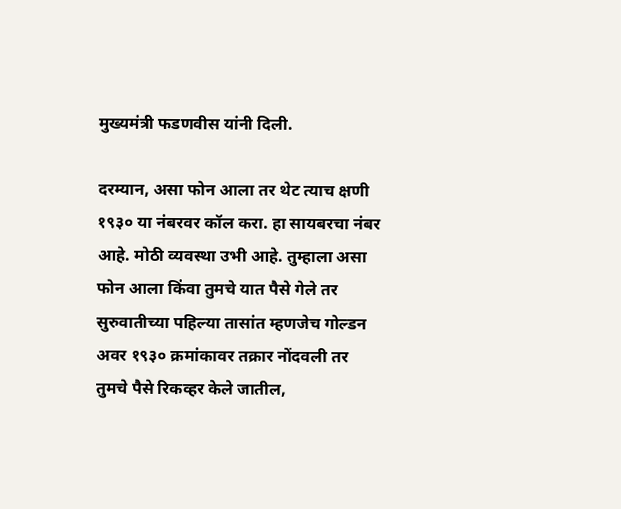मुख्यमंत्री फडणवीस यांनी दिली.

दरम्यान, असा फोन आला तर थेट त्याच क्षणी १९३० या नंबरवर कॉल करा. हा सायबरचा नंबर आहे. मोठी व्यवस्था उभी आहे. तुम्हाला असा फोन आला किंवा तुमचे यात पैसे गेले तर सुरुवातीच्या पहिल्या तासांत म्हणजेच गोल्डन अवर १९३० क्रमांकावर तक्रार नोंदवली तर तुमचे पैसे रिकव्हर केले जातील,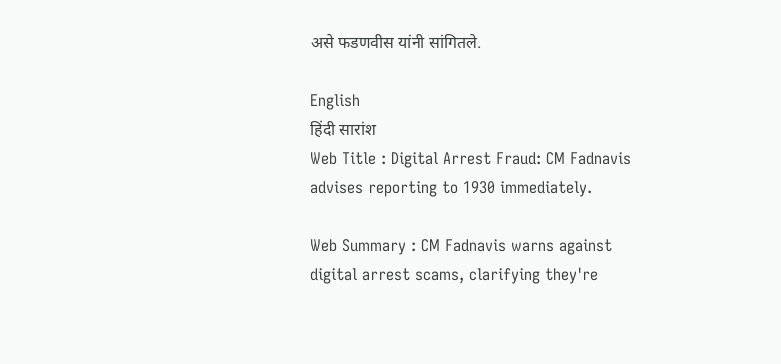असे फडणवीस यांनी सांगितले.

English
हिंदी सारांश
Web Title : Digital Arrest Fraud: CM Fadnavis advises reporting to 1930 immediately.

Web Summary : CM Fadnavis warns against digital arrest scams, clarifying they're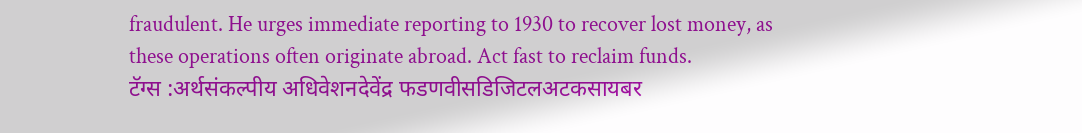fraudulent. He urges immediate reporting to 1930 to recover lost money, as these operations often originate abroad. Act fast to reclaim funds.
टॅग्स :अर्थसंकल्पीय अधिवेशनदेवेंद्र फडणवीसडिजिटलअटकसायबर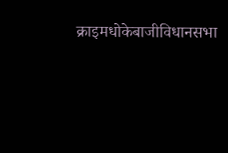क्राइमधोकेबाजीविधानसभा